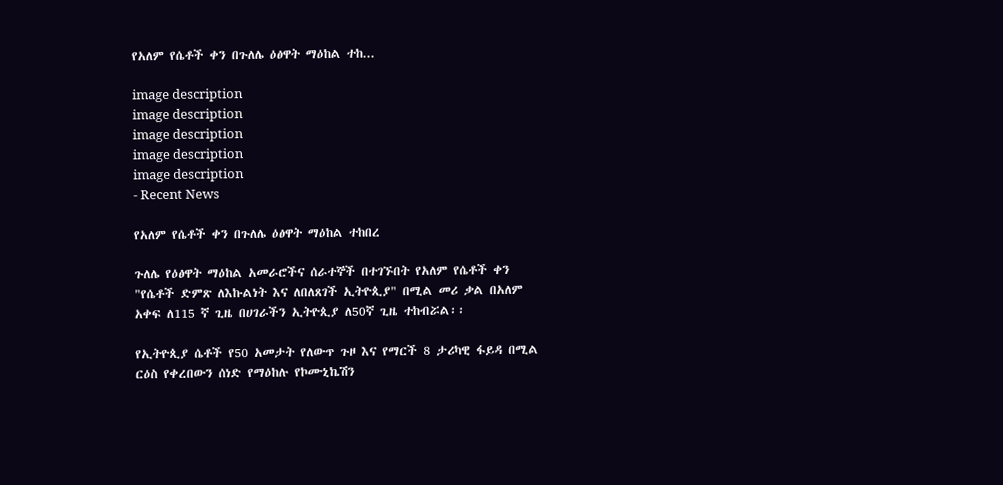የአለም የሴቶች ቀን በጉለሌ ዕፅዋት ማዕከል ተከ...

image description
image description
image description
image description
image description
- Recent News

የአለም የሴቶች ቀን በጉለሌ ዕፅዋት ማዕከል ተከበረ

ጉለሌ የዕፅዋት ማዕከል አመራሮችና ሰራተኞች በተገኙበት የአለም የሴቶች ቀን  "የሴቶች ድምጽ ለእኩልነት እና ለበለጸገች ኢትዮጲያ" በሚል መሪ ቃል በአለም አቀፍ ለ115 ኛ ጊዜ በሀገራችን ኢትዮጲያ ለ50ኛ ጊዜ ተከብሯል፡፡

የኢትዮጲያ ሴቶች የ50 አመታት የለውጥ ጉዞ እና የማርች 8 ታሪካዊ ፋይዳ በሚል ርዕስ የቀረበውን ሰነድ የማዕከሉ የኮሙኒኬሽን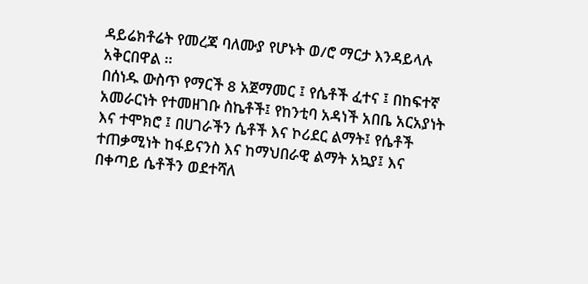ዳይሬክቶሬት የመረጃ ባለሙያ የሆኑት ወ/ሮ ማርታ እንዳይላሉ አቅርበዋል ፡፡
በሰነዱ ውስጥ የማርች 8 አጀማመር ፤ የሴቶች ፈተና ፤ በከፍተኛ አመራርነት የተመዘገቡ ስኬቶች፤ የከንቲባ አዳነች አበቤ አርአያነት እና ተሞክሮ ፤ በሀገራችን ሴቶች እና ኮሪደር ልማት፤ የሴቶች ተጠቃሚነት ከፋይናንስ እና ከማህበራዊ ልማት አኳያ፤ እና በቀጣይ ሴቶችን ወደተሻለ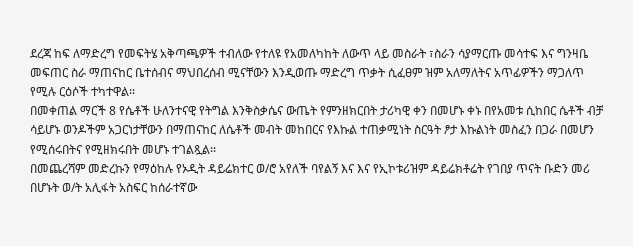ደረጃ ከፍ ለማድረግ የመፍትሄ አቅጣጫዎች ተብለው የተለዩ የአመለካከት ለውጥ ላይ መስራት ፣ስራን ሳያማርጡ መሳተፍ እና ግንዛቤ መፍጠር ስራ ማጠናከር ቤተሰብና ማህበረሰብ ሚናቸውን እንዲወጡ ማድረግ ጥቃት ሲፈፀም ዝም አለማለትና አጥፊዎችን ማጋለጥ የሚሉ ርዕሶች ተካተዋል፡፡
በመቀጠል ማርች 8 የሴቶች ሁለንተናዊ የትግል እንቅስቃሴና ውጤት የምንዘክርበት ታሪካዊ ቀን በመሆኑ ቀኑ በየአመቱ ሲከበር ሴቶች ብቻ ሳይሆኑ ወንዶችም አጋርነታቸውን በማጠናከር ለሴቶች መብት መከበርና የእኩል ተጠቃሚነት ስርዓት ፆታ እኩልነት መስፈን በጋራ በመሆን የሚሰሩበትና የሚዘክሩበት መሆኑ ተገልጿል፡፡
በመጨረሻም መድረኩን የማዕከሉ የኦዲት ዳይሬክተር ወ/ሮ አየለች ባየልኝ እና እና የኢኮቱሪዝም ዳይሬክቶሬት የገበያ ጥናት ቡድን መሪ በሆኑት ወ/ት አሊፋት አስፍር ከሰራተኛው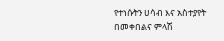የተነሱትን ሀሳብ እና አስተያየት በመቀበልና ምላሽ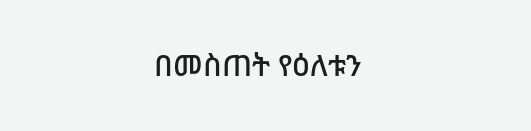በመስጠት የዕለቱን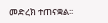መድረክ ተጠናቋል፡፡